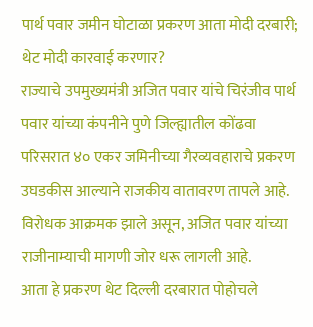पार्थ पवार जमीन घोटाळा प्रकरण आता मोदी दरबारी; थेट मोदी कारवाई करणार?
राज्याचे उपमुख्यमंत्री अजित पवार यांचे चिरंजीव पार्थ पवार यांच्या कंपनीने पुणे जिल्ह्यातील कोंढवा परिसरात ४० एकर जमिनीच्या गैरव्यवहाराचे प्रकरण उघडकीस आल्याने राजकीय वातावरण तापले आहे. विरोधक आक्रमक झाले असून, अजित पवार यांच्या राजीनाम्याची मागणी जोर धरू लागली आहे.
आता हे प्रकरण थेट दिल्ली दरबारात पोहोचले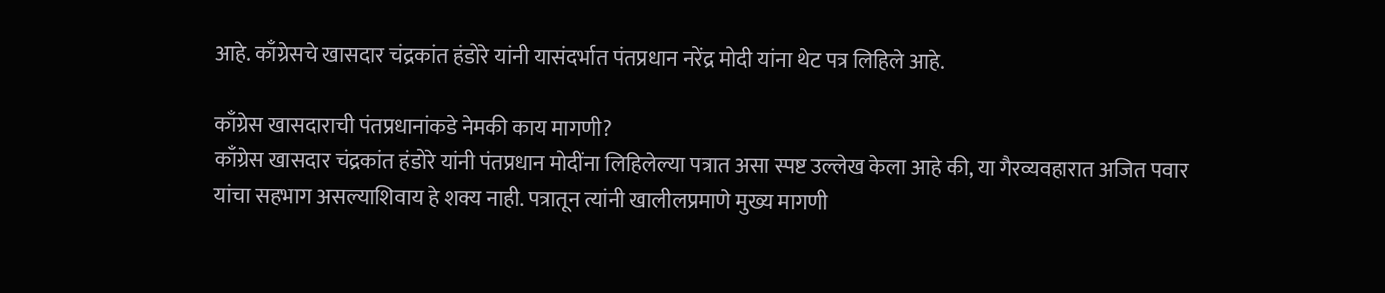आहे. काँग्रेसचे खासदार चंद्रकांत हंडोरे यांनी यासंदर्भात पंतप्रधान नरेंद्र मोदी यांना थेट पत्र लिहिले आहे.

काँग्रेस खासदाराची पंतप्रधानांकडे नेमकी काय मागणी?
काँग्रेस खासदार चंद्रकांत हंडोरे यांनी पंतप्रधान मोदींना लिहिलेल्या पत्रात असा स्पष्ट उल्लेख केला आहे की, या गैरव्यवहारात अजित पवार यांचा सहभाग असल्याशिवाय हे शक्य नाही. पत्रातून त्यांनी खालीलप्रमाणे मुख्य मागणी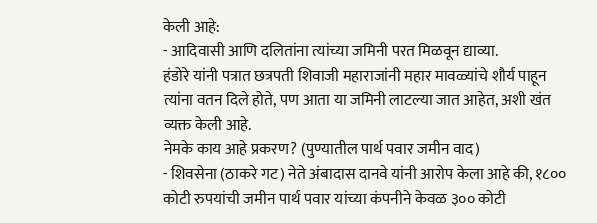केली आहे:
- आदिवासी आणि दलितांना त्यांच्या जमिनी परत मिळवून द्याव्या.
हंडोरे यांनी पत्रात छत्रपती शिवाजी महाराजांनी महार मावळ्यांचे शौर्य पाहून त्यांना वतन दिले होते, पण आता या जमिनी लाटल्या जात आहेत, अशी खंत व्यक्त केली आहे.
नेमके काय आहे प्रकरण? (पुण्यातील पार्थ पवार जमीन वाद)
- शिवसेना (ठाकरे गट) नेते अंबादास दानवे यांनी आरोप केला आहे की, १८०० कोटी रुपयांची जमीन पार्थ पवार यांच्या कंपनीने केवळ ३०० कोटी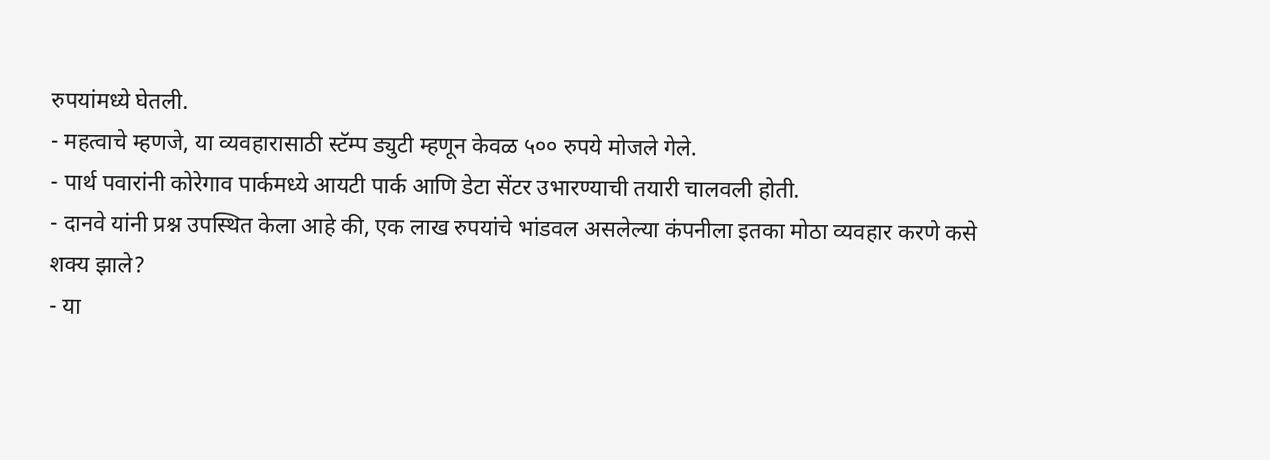रुपयांमध्ये घेतली.
- महत्वाचे म्हणजे, या व्यवहारासाठी स्टॅम्प ड्युटी म्हणून केवळ ५०० रुपये मोजले गेले.
- पार्थ पवारांनी कोरेगाव पार्कमध्ये आयटी पार्क आणि डेटा सेंटर उभारण्याची तयारी चालवली होती.
- दानवे यांनी प्रश्न उपस्थित केला आहे की, एक लाख रुपयांचे भांडवल असलेल्या कंपनीला इतका मोठा व्यवहार करणे कसे शक्य झाले?
- या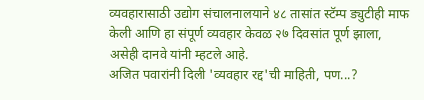व्यवहारासाठी उद्योग संचालनालयाने ४८ तासांत स्टॅम्प ड्युटीही माफ केली आणि हा संपूर्ण व्यवहार केवळ २७ दिवसांत पूर्ण झाला, असेही दानवे यांनी म्हटले आहे.
अजित पवारांनी दिली 'व्यवहार रद्द'ची माहिती, पण...?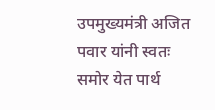उपमुख्यमंत्री अजित पवार यांनी स्वतः समोर येत पार्थ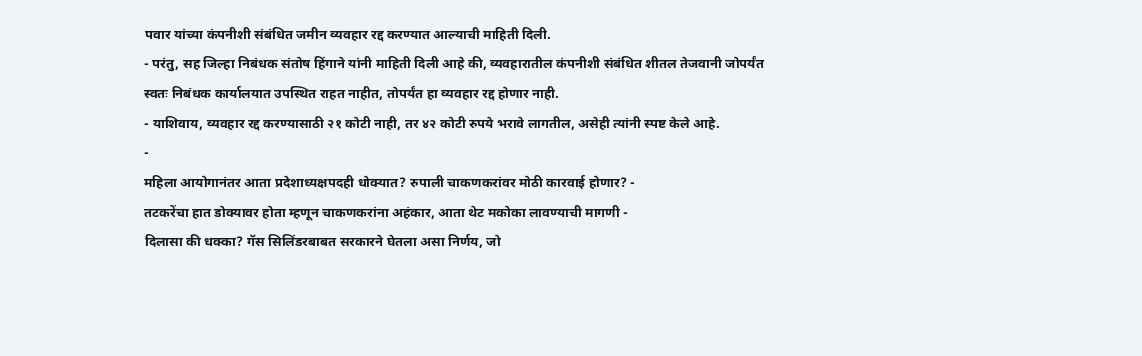पवार यांच्या कंपनीशी संबंधित जमीन व्यवहार रद्द करण्यात आल्याची माहिती दिली.
- परंतु, सह जिल्हा निबंधक संतोष हिंगाने यांनी माहिती दिली आहे की, व्यवहारातील कंपनीशी संबंधित शीतल तेजवानी जोपर्यंत स्वतः निबंधक कार्यालयात उपस्थित राहत नाहीत, तोपर्यंत हा व्यवहार रद्द होणार नाही.
- याशिवाय, व्यवहार रद्द करण्यासाठी २१ कोटी नाही, तर ४२ कोटी रुपये भरावे लागतील, असेही त्यांनी स्पष्ट केले आहे.
-
महिला आयोगानंतर आता प्रदेशाध्यक्षपदही धोक्यात? रुपाली चाकणकरांवर मोठी कारवाई होणार? -
तटकरेंचा हात डोक्यावर होता म्हणून चाकणकरांना अहंकार, आता थेट मकोका लावण्याची मागणी -
दिलासा की धक्का? गॅस सिलिंडरबाबत सरकारने घेतला असा निर्णय, जो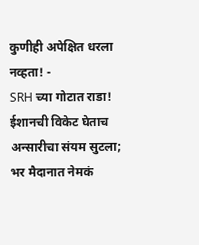कुणीही अपेक्षित धरला नव्हता! -
SRH च्या गोटात राडा! ईशानची विकेट घेताच अन्सारीचा संयम सुटला; भर मैदानात नेमकं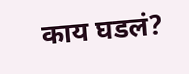काय घडलं?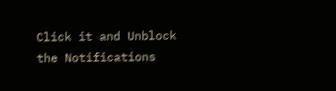Click it and Unblock the Notifications